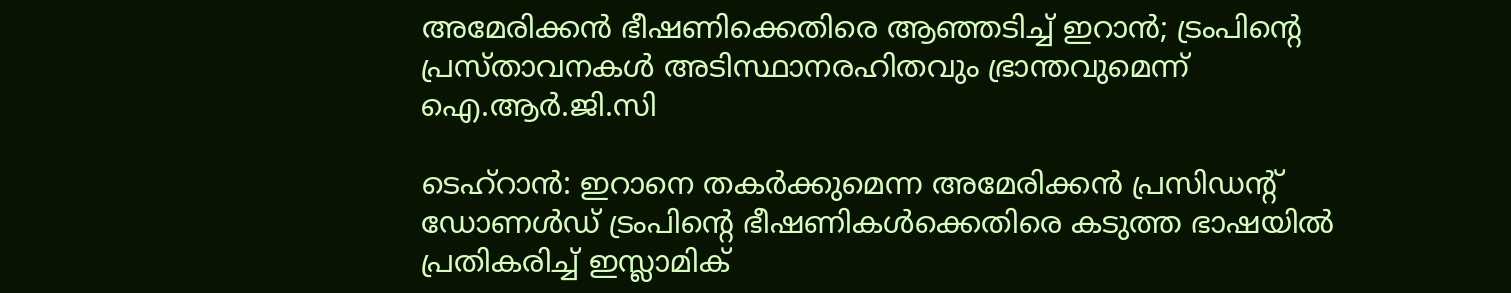അമേരിക്കൻ ഭീഷണിക്കെതിരെ ആഞ്ഞടിച്ച് ഇറാൻ; ട്രംപിൻ്റെ പ്രസ്താവനകൾ അടിസ്ഥാനരഹിതവും ഭ്രാന്തവുമെന്ന് ഐ.ആർ.ജി.സി

ടെഹ്റാൻ: ഇറാനെ തകർക്കുമെന്ന അമേരിക്കൻ പ്രസിഡൻ്റ് ഡോണൾഡ് ട്രംപിൻ്റെ ഭീഷണികൾക്കെതിരെ കടുത്ത ഭാഷയിൽ പ്രതികരിച്ച് ഇസ്ലാമിക്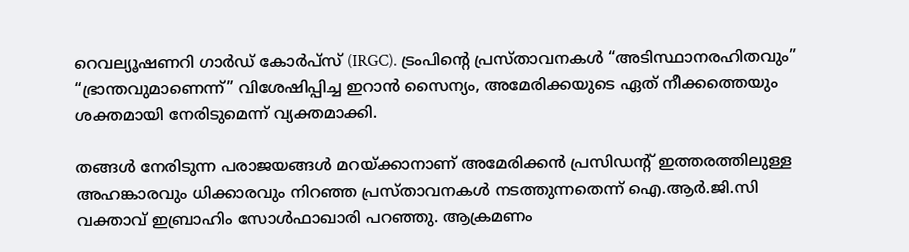റെവല്യൂഷണറി ഗാർഡ് കോർപ്സ് (IRGC). ട്രംപിൻ്റെ പ്രസ്താവനകൾ “അടിസ്ഥാനരഹിതവും” “ഭ്രാന്തവുമാണെന്ന്” വിശേഷിപ്പിച്ച ഇറാൻ സൈന്യം, അമേരിക്കയുടെ ഏത് നീക്കത്തെയും ശക്തമായി നേരിടുമെന്ന് വ്യക്തമാക്കി.

തങ്ങൾ നേരിടുന്ന പരാജയങ്ങൾ മറയ്ക്കാനാണ് അമേരിക്കൻ പ്രസിഡൻ്റ് ഇത്തരത്തിലുള്ള അഹങ്കാരവും ധിക്കാരവും നിറഞ്ഞ പ്രസ്താവനകൾ നടത്തുന്നതെന്ന് ഐ.ആർ.ജി.സി വക്താവ് ഇബ്രാഹിം സോൾഫാഖാരി പറഞ്ഞു. ആക്രമണം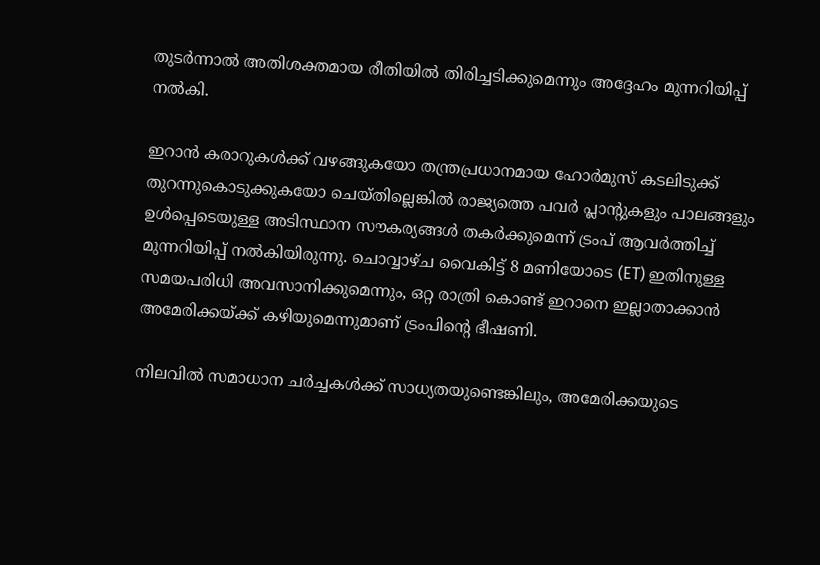തുടർന്നാൽ അതിശക്തമായ രീതിയിൽ തിരിച്ചടിക്കുമെന്നും അദ്ദേഹം മുന്നറിയിപ്പ് നൽകി.

ഇറാൻ കരാറുകൾക്ക് വഴങ്ങുകയോ തന്ത്രപ്രധാനമായ ഹോർമുസ് കടലിടുക്ക് തുറന്നുകൊടുക്കുകയോ ചെയ്തില്ലെങ്കിൽ രാജ്യത്തെ പവർ പ്ലാൻ്റുകളും പാലങ്ങളും ഉൾപ്പെടെയുള്ള അടിസ്ഥാന സൗകര്യങ്ങൾ തകർക്കുമെന്ന് ട്രംപ് ആവർത്തിച്ച് മുന്നറിയിപ്പ് നൽകിയിരുന്നു. ചൊവ്വാഴ്ച വൈകിട്ട് 8 മണിയോടെ (ET) ഇതിനുള്ള സമയപരിധി അവസാനിക്കുമെന്നും, ഒറ്റ രാത്രി കൊണ്ട് ഇറാനെ ഇല്ലാതാക്കാൻ അമേരിക്കയ്ക്ക് കഴിയുമെന്നുമാണ് ട്രംപിൻ്റെ ഭീഷണി.

നിലവിൽ സമാധാന ചർച്ചകൾക്ക് സാധ്യതയുണ്ടെങ്കിലും, അമേരിക്കയുടെ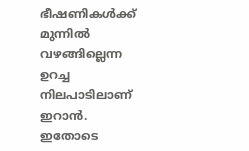ഭീഷണികൾക്ക് മുന്നിൽ വഴങ്ങില്ലെന്ന ഉറച്ച നിലപാടിലാണ് ഇറാൻ. ഇതോടെ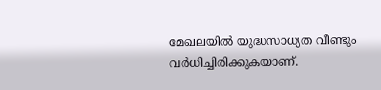മേഖലയിൽ യുദ്ധസാധ്യത വീണ്ടും വർധിച്ചിരിക്കുകയാണ്.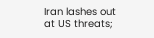Iran lashes out at US threats;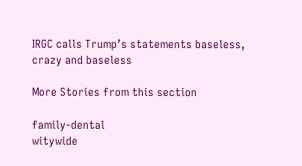IRGC calls Trump’s statements baseless, crazy and baseless

More Stories from this section

family-dental
witywide